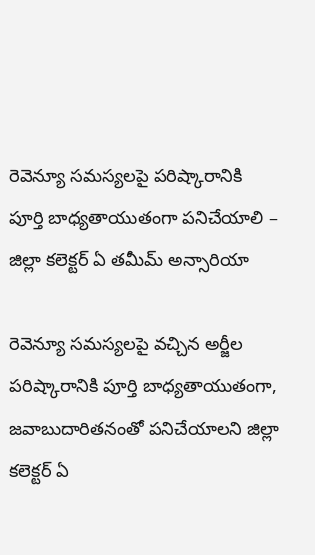రెవెన్యూ సమస్యలపై పరిష్కారానికి పూర్తి బాధ్యతాయుతంగా పనిచేయాలి – జిల్లా కలెక్టర్ ఏ తమీమ్ అన్సారియా

రెవెన్యూ సమస్యలపై వచ్చిన అర్జీల పరిష్కారానికి పూర్తి బాధ్యతాయుతంగా, జవాబుదారితనంతో పనిచేయాలని జిల్లా కలెక్టర్ ఏ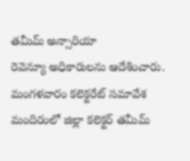తమీమ్ అన్సారియా
రెవెన్యూ అధికారులను ఆదేశించారు.
మంగళవారం కలెక్టరేట్ సమావేశ మందిరంలో జిల్లా కలెక్టర్ తమీమ్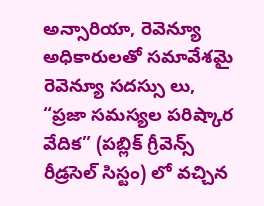అన్సారియా, రెవెన్యూ అధికారులతో సమావేశమై రెవెన్యూ సదస్సు లు, “ప్రజా సమస్యల పరిష్కార వేదిక” (పబ్లిక్ గ్రీవెన్స్ రీడ్రసెల్ సిస్టం) లో వచ్చిన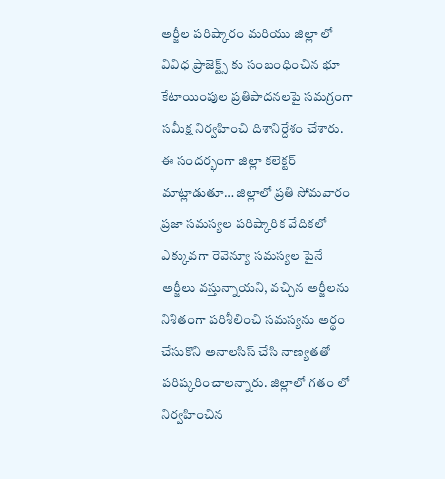అర్జీల పరిష్కారం మరియు జిల్లా లో వివిధ ప్రాజెక్ట్స్ కు సంబంధించిన భూ కేటాయింపుల ప్రతిపాదనలపై సమగ్రంగా సమీక్ష నిర్వహించి దిశానిర్దేశం చేశారు. ఈ సందర్భంగా జిల్లా కలెక్టర్ మాట్లాడుతూ… జిల్లాలో ప్రతి సోమవారం ప్రజా సమస్యల పరిష్కారిక వేదికలో ఎక్కువగా రెవెన్యూ సమస్యల పైనే అర్జీలు వస్తున్నాయని, వచ్చిన అర్జీలను నిశితంగా పరిశీలించి సమస్యను అర్థం చేసుకొని అనాలసిస్ చేసి నాణ్యతతో పరిష్కరించాలన్నారు. జిల్లాలో గతం లో నిర్వహించిన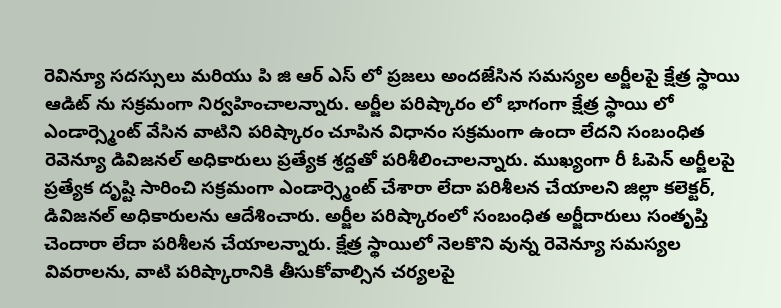రెవిన్యూ సదస్సులు మరియు పి జి ఆర్ ఎస్ లో ప్రజలు అందజేసిన సమస్యల అర్జీలపై క్షేత్ర స్థాయి ఆడిట్ ను సక్రమంగా నిర్వహించాలన్నారు. అర్జీల పరిష్కారం లో భాగంగా క్షేత్ర స్థాయి లో ఎండార్స్మెంట్ వేసిన వాటిని పరిష్కారం చూపిన విధానం సక్రమంగా ఉందా లేదని సంబంధిత రెవెన్యూ డివిజనల్ అధికారులు ప్రత్యేక శ్రద్దతో పరిశీలించాలన్నారు. ముఖ్యంగా రీ ఓపెన్ అర్జీలపై ప్రత్యేక దృష్టి సారించి సక్రమంగా ఎండార్స్మెంట్ చేశారా లేదా పరిశీలన చేయాలని జిల్లా కలెక్టర్, డివిజనల్ అధికారులను ఆదేశించారు. అర్జీల పరిష్కారంలో సంబంధిత అర్జీదారులు సంతృప్తి చెందారా లేదా పరిశీలన చేయాలన్నారు. క్షేత్ర స్థాయిలో నెలకొని వున్న రెవెన్యూ సమస్యల వివరాలను, వాటి పరిష్కారానికి తీసుకోవాల్సిన చర్యలపై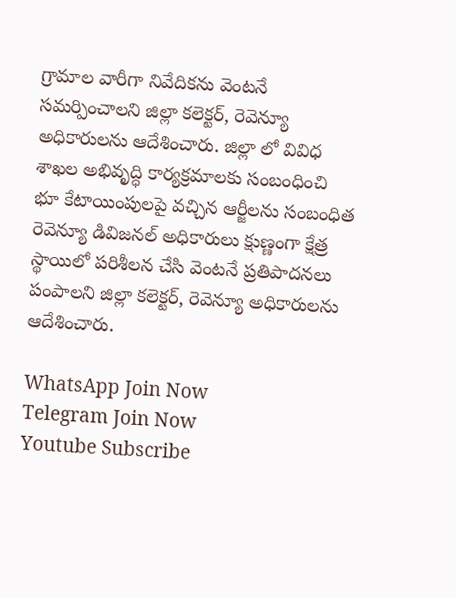గ్రామాల వారీగా నివేదికను వెంటనే సమర్పించాలని జిల్లా కలెక్టర్, రెవెన్యూ అధికారులను ఆదేశించారు. జిల్లా లో వివిధ శాఖల అభివృద్ధి కార్యక్రమాలకు సంబంధించి భూ కేటాయింపులపై వచ్చిన ఆర్జీలను సంబంధిత రెవెన్యూ డివిజనల్ అధికారులు క్షుణ్ణంగా క్షేత్ర స్థాయిలో పరిశీలన చేసి వెంటనే ప్రతిపాదనలు పంపాలని జిల్లా కలెక్టర్, రెవెన్యూ అధికారులను ఆదేశించారు.

WhatsApp Join Now
Telegram Join Now
Youtube Subscribe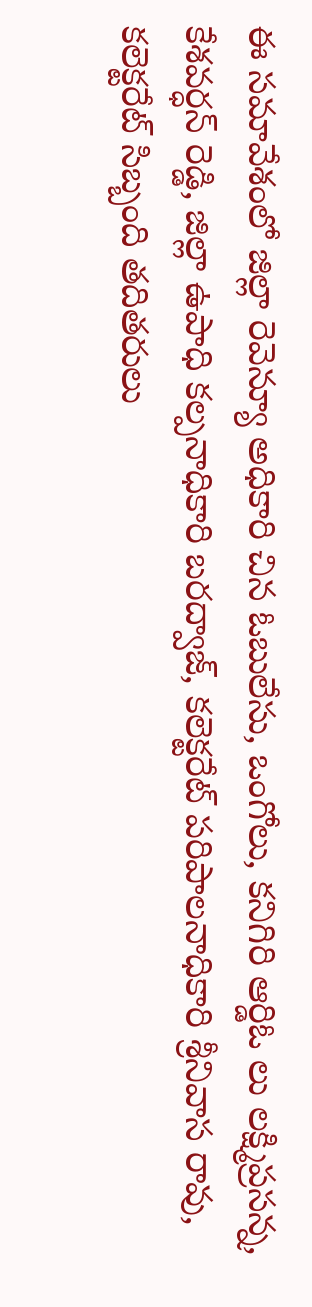ఈ సమావేశంలో జిల్లా రెవెన్యూ అధికారి చిన ఓబులేసు, ఒంగోలు, కనిగిరి ఆర్డిఓ లు లక్ష్మిప్రసన్న, కేశవర్ధన్ రెడ్డి, జిల్లా ఉపాధి కల్పనాధికారి బరద్వాజ్, కలెక్టరేట్ పరిపాలనాధికారి శ్రీనివాస రావు, కలెక్టరేట్ సిబ్బంది తదితరులు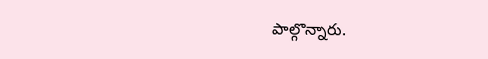పాల్గొన్నారు.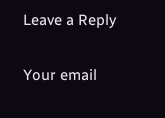Leave a Reply

Your email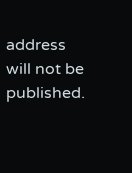address will not be published.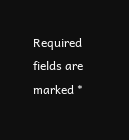Required fields are marked *